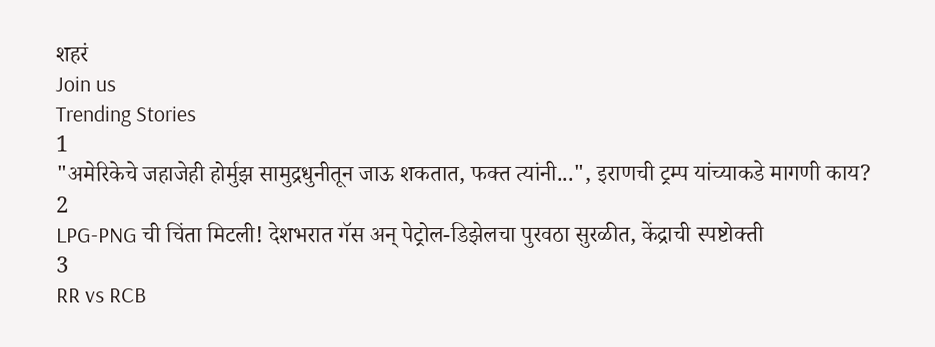शहरं
Join us
Trending Stories
1
"अमेरिकेचे जहाजेही होर्मुझ सामुद्रधुनीतून जाऊ शकतात, फक्त त्यांनी...", इराणची ट्रम्प यांच्याकडे मागणी काय?
2
LPG-PNG ची चिंता मिटली! देशभरात गॅस अन् पेट्रोल-डिझेलचा पुरवठा सुरळीत, केंद्राची स्पष्टोक्ती
3
RR vs RCB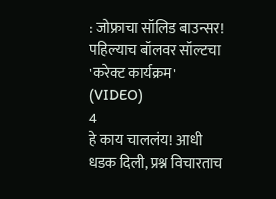: जोफ्राचा सॉलिड बाउन्सर! पहिल्याच बॉलवर सॉल्टचा 'करेक्ट कार्यक्रम' (VIDEO)
4
हे काय चाललंय! आधी धडक दिली, प्रश्न विचारताच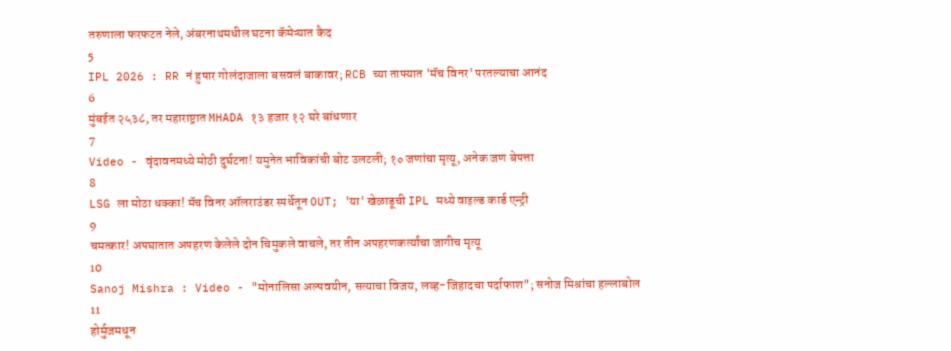तरुणाला फरफटत नेले, अंबरनाथमधील घटना कॅमेऱ्यात कैद
5
IPL 2026 : RR नं हुषार गोलंदाजाला बसवलं बाकावर; RCB च्या ताफ्यात 'मॅच विनर' परतल्याचा आनंद
6
मुंबईत २५३८, तर महाराष्ट्रात MHADA १३ हजार १२ घरे बांधणार
7
Video - वृंदावनमध्ये मोठी दुर्घटना! यमुनेत भाविकांची बोट उलटली; १० जणांचा मृत्यू, अनेक जण बेपत्ता
8
LSG ला मोठा धक्का! मॅच विनर ऑलराउंडर स्पर्धेतून OUT; 'या' खेळाडूची IPL मध्ये वाइल्ड कार्ड एन्ट्री
9
चमत्कार! अपघातात अपहरण केलेले दोन चिमुकले वाचले, तर तीन अपहरणकर्त्यांचा जागीच मृत्यू
10
Sanoj Mishra : Video - "मोनालिसा अल्पवयीन, सत्याचा विजय, लव्ह-जिहादचा पर्दाफाश"; सनोज मिश्रांचा हल्लाबोल
11
होर्मुजमधून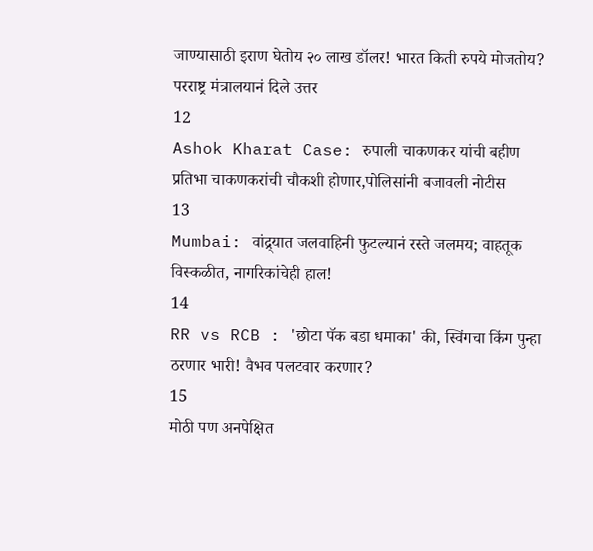जाण्यासाठी इराण घेतोय २० लाख डॉलर! भारत किती रुपये मोजतोय? परराष्ट्र मंत्रालयानं दिले उत्तर
12
Ashok Kharat Case: रुपाली चाकणकर यांची बहीण प्रतिभा चाकणकरांची चौकशी होणार,पोलिसांनी बजावली नोटीस
13
Mumbai: वांद्र्यात जलवाहिनी फुटल्यानं रस्ते जलमय; वाहतूक विस्कळीत, नागरिकांचेही हाल!
14
RR vs RCB : 'छोटा पॅक बडा धमाका' की, स्विंगचा किंग पुन्हा ठरणार भारी! वैभव पलटवार करणार?
15
मोठी पण अनपेक्षित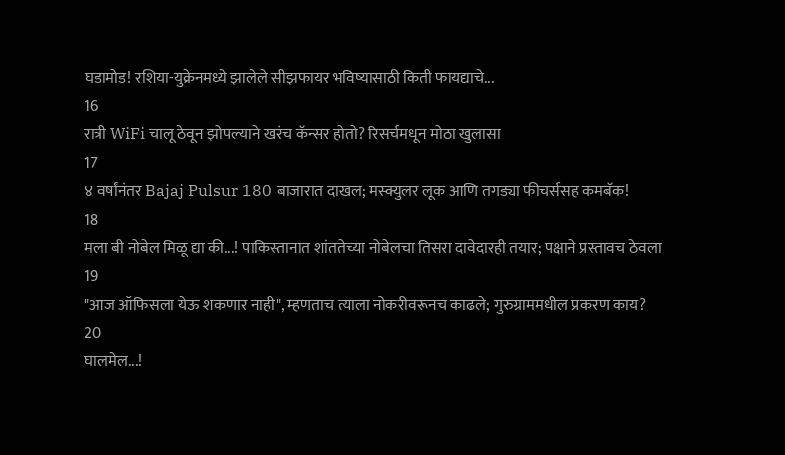घडामोड! रशिया-युक्रेनमध्ये झालेले सीझफायर भविष्यासाठी किती फायद्याचे...
16
रात्री WiFi चालू ठेवून झोपल्याने खरंच कॅन्सर होतो? रिसर्चमधून मोठा खुलासा
17
४ वर्षांनंतर Bajaj Pulsur 180 बाजारात दाखल; मस्क्युलर लूक आणि तगड्या फीचर्ससह कमबॅक!
18
मला बी नोबेल मिळू द्या की...! पाकिस्तानात शांततेच्या नोबेलचा तिसरा दावेदारही तयार; पक्षाने प्रस्तावच ठेवला
19
"आज ऑफिसला येऊ शकणार नाही", म्हणताच त्याला नोकरीवरूनच काढले; गुरुग्राममधील प्रकरण काय?
20
घालमेल...!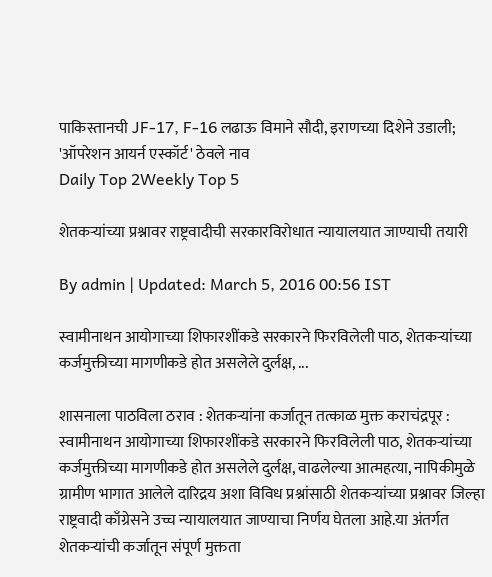पाकिस्तानची JF-17, F-16 लढाऊ विमाने सौदी, इराणच्या दिशेने उडाली; 'ऑपरेशन आयर्न एस्कॉर्ट' ठेवले नाव
Daily Top 2Weekly Top 5

शेतकऱ्यांच्या प्रश्नावर राष्ट्रवादीची सरकारविरोधात न्यायालयात जाण्याची तयारी

By admin | Updated: March 5, 2016 00:56 IST

स्वामीनाथन आयोगाच्या शिफारशींकडे सरकारने फिरविलेली पाठ, शेतकऱ्यांच्या कर्जमुक्तीच्या मागणीकडे होत असलेले दुर्लक्ष, ...

शासनाला पाठविला ठराव : शेतकऱ्यांना कर्जातून तत्काळ मुक्त कराचंद्रपूर : स्वामीनाथन आयोगाच्या शिफारशींकडे सरकारने फिरविलेली पाठ, शेतकऱ्यांच्या कर्जमुक्तीच्या मागणीकडे होत असलेले दुर्लक्ष, वाढलेल्या आत्महत्या, नापिकीमुळे ग्रामीण भागात आलेले दारिद्रय अशा विविध प्रश्नांसाठी शेतकऱ्यांच्या प्रश्नावर जिल्हा राष्ट्रवादी काँग्रेसने उच्च न्यायालयात जाण्याचा निर्णय घेतला आहे.या अंतर्गत शेतकऱ्यांची कर्जातून संपूर्ण मुक्तता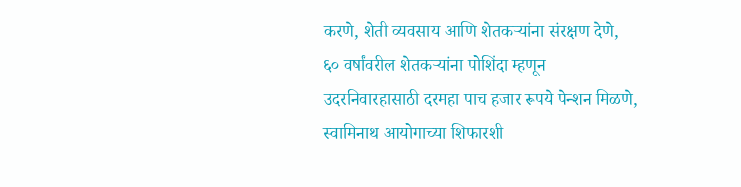करणे, शेती व्यवसाय आणि शेतकऱ्यांना संरक्षण देणे, ६० वर्षांवरील शेतकऱ्यांना पोशिंदा म्हणून उदरनिवारहासाठी दरमहा पाच हजार रूपये पेन्शन मिळणे, स्वामिनाथ आयोगाच्या शिफारशी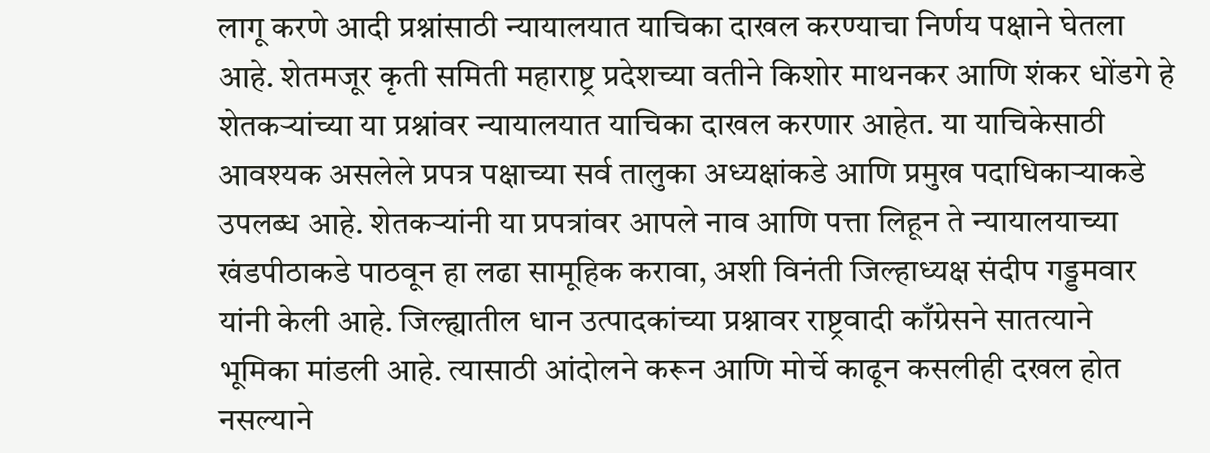लागू करणे आदी प्रश्नांसाठी न्यायालयात याचिका दाखल करण्याचा निर्णय पक्षाने घेतला आहे. शेतमजूर कृती समिती महाराष्ट्र प्रदेशच्या वतीने किशोर माथनकर आणि शंकर धोंडगे हे शेतकऱ्यांच्या या प्रश्नांवर न्यायालयात याचिका दाखल करणार आहेत. या याचिकेसाठी आवश्यक असलेले प्रपत्र पक्षाच्या सर्व तालुका अध्यक्षांकडे आणि प्रमुख पदाधिकाऱ्याकडे उपलब्ध आहे. शेतकऱ्यांनी या प्रपत्रांवर आपले नाव आणि पत्ता लिहून ते न्यायालयाच्या खंडपीठाकडे पाठवून हा लढा सामूहिक करावा, अशी विनंती जिल्हाध्यक्ष संदीप गड्डमवार यांनी केली आहे. जिल्ह्यातील धान उत्पादकांच्या प्रश्नावर राष्ट्रवादी काँग्रेसने सातत्याने भूमिका मांडली आहे. त्यासाठी आंदोलने करून आणि मोर्चे काढून कसलीही दखल होत नसल्याने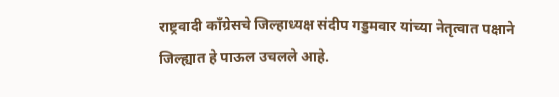राष्ट्रवादी काँग्रेसचे जिल्हाध्यक्ष संदीप गड्डमवार यांच्या नेतृत्वात पक्षाने जिल्ह्यात हे पाऊल उचलले आहे.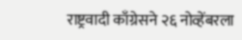राष्ट्रवादी काँग्रेसने २६ नोव्हेंबरला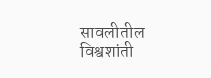सावलीतील विश्वशांती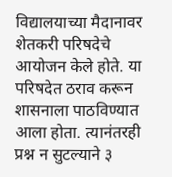विद्यालयाच्या मैदानावर शेतकरी परिषदेचे आयोजन केले होते. या परिषदेत ठराव करून शासनाला पाठविण्यात आला होता. त्यानंतरही प्रश्न न सुटल्याने ३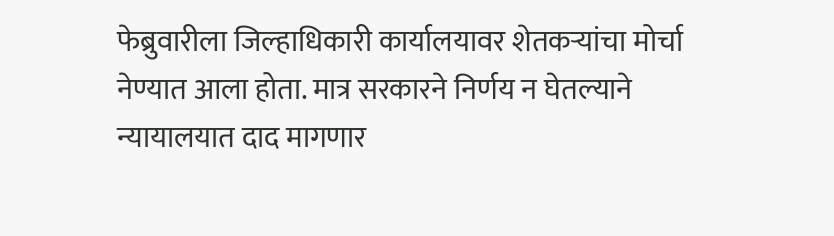फेब्रुवारीला जिल्हाधिकारी कार्यालयावर शेतकऱ्यांचा मोर्चा नेण्यात आला होता. मात्र सरकारने निर्णय न घेतल्याने न्यायालयात दाद मागणार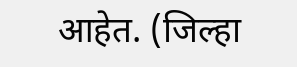आहेत. (जिल्हा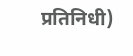प्रतिनिधी)